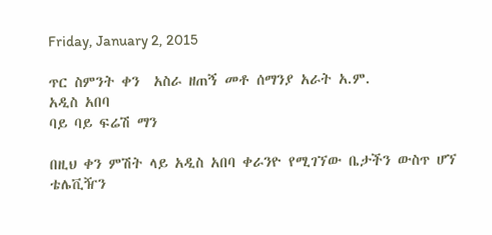Friday, January 2, 2015

ጥር ስምንት ቀን  አስራ ዘጠኝ መቶ ሰማንያ አራት አ.ም.
አዲስ አበባ
ባይ ባይ ፍሬሽ ማን

በዚህ ቀን ምሽት ላይ አዲስ አበባ ቀራንዮ የሚገኘው ቤታችን ውስጥ ሆኘ ቴሌቪዥን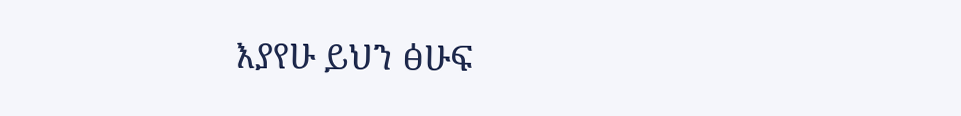እያየሁ ይህን ፅሁፍ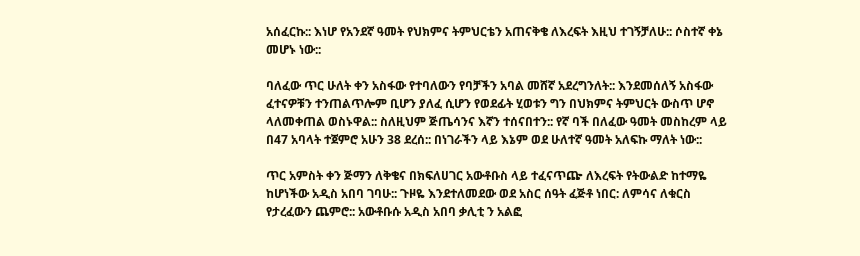አሰፈርኩ:: እነሆ የአንደኛ ዓመት የህክምና ትምህርቴን አጠናቅቄ ለእረፍት እዚህ ተገኝቻለሁ:: ሶስተኛ ቀኔ መሆኑ ነው::

ባለፈው ጥር ሁለት ቀን አስፋው የተባለውን የባቻችን አባል መሸኛ አደረግንለት:: እንደመሰለኝ አስፋው ፈተናዎቹን ተንጠልጥሎም ቢሆን ያለፈ ሲሆን የወደፊት ሂወቱን ግን በህክምና ትምህርት ውስጥ ሆኖ ላለመቀጠል ወስኑዋል:: ስለዚህም ጅጤሳንና እኛን ተሰናበተን:: የኛ ባች በለፈው ዓመት መስከረም ላይ በ47 አባላት ተጀምሮ አሁን 38 ደረሰ:: በነገራችን ላይ እኔም ወደ ሁለተኛ ዓመት አለፍኩ ማለት ነው::

ጥር አምስት ቀን ጅማን ለቅቄና በክፍለሀገር አውቶቡስ ላይ ተፈናጥጬ ለእረፍት የትውልድ ከተማዬ ከሆነችው አዲስ አበባ ገባሁ:: ጉዞዬ እንደተለመደው ወደ አስር ሰዓት ፈጅቶ ነበር: ለምሳና ለቁርስ የታረፈውን ጨምሮ:: አውቶቡሱ አዲስ አበባ ቃሊቲ ን አልፎ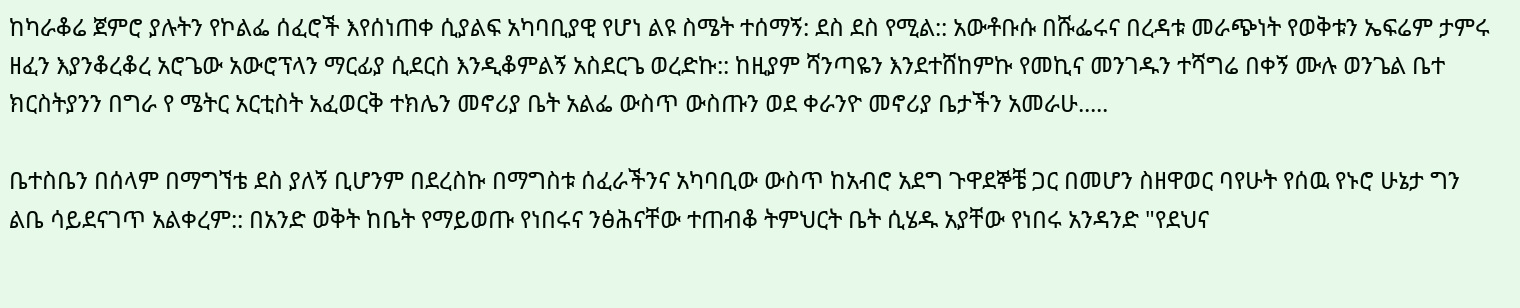ከካራቆሬ ጀምሮ ያሉትን የኮልፌ ሰፈሮች እየሰነጠቀ ሲያልፍ አካባቢያዊ የሆነ ልዩ ስሜት ተሰማኝ: ደስ ደስ የሚል:: አውቶቡሱ በሹፌሩና በረዳቱ መራጭነት የወቅቱን ኤፍሬም ታምሩ ዘፈን እያንቆረቆረ አሮጌው አውሮፕላን ማርፊያ ሲደርስ እንዲቆምልኝ አስደርጌ ወረድኩ:: ከዚያም ሻንጣዬን እንደተሸከምኩ የመኪና መንገዱን ተሻግሬ በቀኝ ሙሉ ወንጌል ቤተ ክርስትያንን በግራ የ ሜትር አርቲስት አፈወርቅ ተክሌን መኖሪያ ቤት አልፌ ውስጥ ውስጡን ወደ ቀራንዮ መኖሪያ ቤታችን አመራሁ.....

ቤተስቤን በሰላም በማግኘቴ ደስ ያለኝ ቢሆንም በደረስኩ በማግስቱ ሰፈራችንና አካባቢው ውስጥ ከአብሮ አደግ ጉዋደኞቼ ጋር በመሆን ስዘዋወር ባየሁት የሰዉ የኑሮ ሁኔታ ግን ልቤ ሳይደናገጥ አልቀረም:: በአንድ ወቅት ከቤት የማይወጡ የነበሩና ንፅሕናቸው ተጠብቆ ትምህርት ቤት ሲሄዱ አያቸው የነበሩ አንዳንድ "የደህና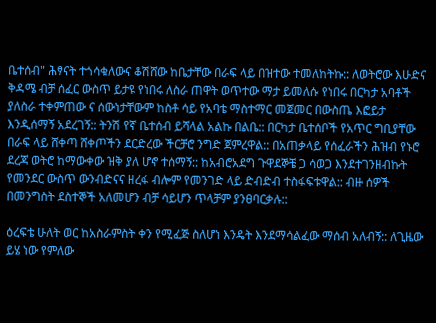ቤተሰብ" ሕፃናት ተጎሳቁለውና ቆሽሸው ከቤታቸው በራፍ ላይ በዝተው ተመለከትኩ:: ለወትሮው እሁድና ቅዳሜ ብቻ ሰፈር ውስጥ ይታዩ የነበሩ ለስራ ጠዋት ወጥተው ማታ ይመለሱ የነበሩ በርካታ አባቶች ያለስራ ተቀምጠው ና ሰውነታቸውም ከስቶ ሳይ የአባቴ ማስተማር መጀመር በውስጤ እፎይታ እንዲሰማኝ አደረገኝ:: ትንሽ የኛ ቤተሰብ ይሻላል አልኩ በልቤ:: በርካታ ቤተሰቦች የአጥር ግቢያቸው በራፍ ላይ ሸቀጣ ሸቀጦችን ደርድረው ችርቻሮ ንግድ ጀምረዋል:: በአጠቃላይ የሰፈራችን ሕዝብ የኑሮ ደረጃ ወትሮ ከማውቀው ዝቅ ያለ ሆኖ ተሰማኝ:: ከአብሮአደግ ጉዋደኞቼ ጋ ሳወጋ እንደተገንዘብኩት የመንደር ውስጥ ውንብድናና ዘረፋ ብሎም የመንገድ ላይ ድብድብ ተስፋፍቱዋል:: ብዙ ሰዎች በመንግስት ደስተኞች አለመሆን ብቻ ሳይሆን ጥላቻም ያንፀባርቃሉ::

ዕረፍቴ ሁለት ወር ከአስራምስት ቀን የሚፈጅ ስለሆነ እንዴት እንደማሳልፈው ማሰብ አለብኝ:: ለጊዜው ይሄ ነው የምለው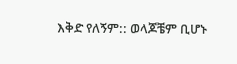እቅድ የለኝም:: ወላጆቼም ቢሆኑ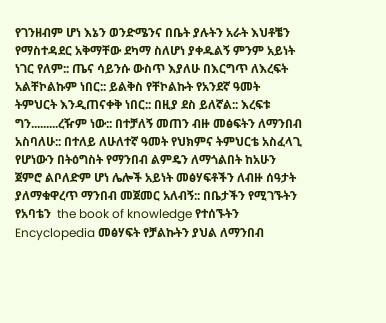የገንዘብም ሆነ እኔን ወንድሜንና በቤት ያሉትን አራት እህቶቼን የማስተዳደር አቅማቸው ደካማ ስለሆነ ያቀዱልኝ ምንም አይነት ነገር የለም:: ጤና ሳይንሱ ውስጥ እያለሁ በእርግጥ ለእረፍት አልቸኮልኩም ነበር:: ይልቅስ የቸኮልኩት የአንደኛ ዓመት ትምህርት እንዲጠናቀቅ ነበር:: በዚያ ደስ ይለኛል:: እረፍቱ ግን.........ረዥም ነው:: በተቻለኝ መጠን ብዙ መፅፍትን ለማንበብ አስባለሁ:: በተለይ ለሁለተኛ ዓመት የህክምና ትምህርቴ አስፈላጊ የሆነውን በትዕግስት የማንበብ ልምዴን ለማጎልበት ከአሁን ጀምሮ ልቦለድም ሆነ ሌሎች አይነት መፅሃፍቶችን ለብዙ ሰዓታት ያለማቁዋረጥ ማንበብ መጀመር አለብኝ:: በቤታችን የሚገኙትን የአባቴን  the book of knowledge የተሰኙትን Encyclopedia መፅሃፍት የቻልኩትን ያህል ለማንበብ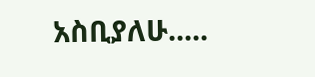አስቢያለሁ.....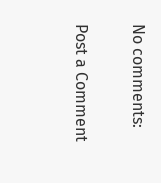No comments:

Post a Comment